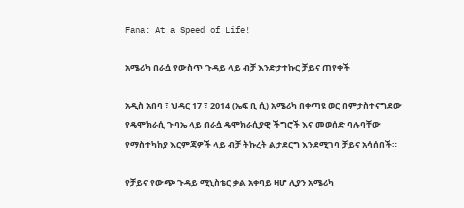Fana: At a Speed of Life!

አሜሪካ በራሷ የውስጥ ጉዳይ ላይ ብቻ እንድታተኩር ቻይና ጠየቀች

አዲስ አበባ ፣ ህዳር 17 ፣ 2014 (ኤፍ ቢ ሲ) አሜሪካ በቀጣዩ ወር በምታስተናግደው የዴሞክራሲ ጉባኤ ላይ በራሷ ዴሞክራሲያዊ ችግሮች እና መወሰድ ባሉባቸው የማስተካከያ እርምጃዎች ላይ ብቻ ትኩረት ልታደርግ እንደሚገባ ቻይና አሳሰበች።

የቻይና የውጭ ጉዳይ ሚኒስቴር ቃል አቀባይ ዛሆ ሊያን አሜሪካ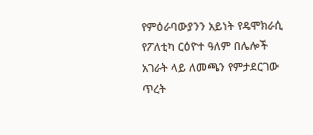የምዕራባውያንን አይነት የዴሞክራሲ የፖለቲካ ርዕዮተ ዓለም በሌሎች አገራት ላይ ለመጫን የምታደርገው ጥረት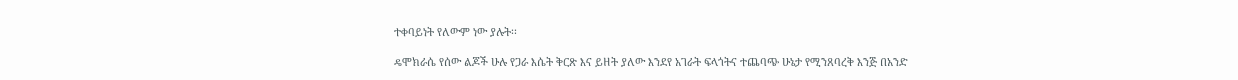ተቀባይነት የለውም ነው ያሉት፡፡

ዴሞክራሴ የሰው ልጆች ሁሉ የጋራ እሴት ቅርጽ እና ይዘት ያለው እንደየ አገራት ፍላጎትና ተጨባጭ ሁኔታ የሚንጸባረቅ እንጅ በአንድ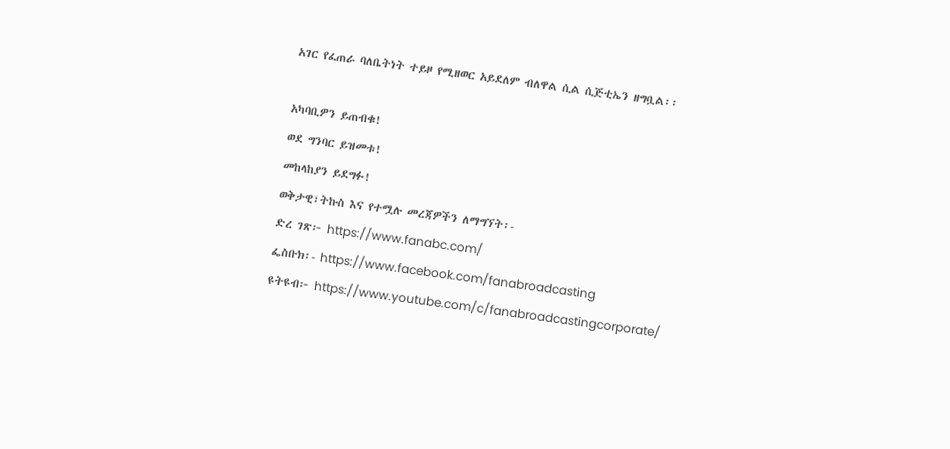አገር የፈጠራ ባለቤትነት ተይዞ የሚዘወር አይደለም ብለዋል ሲል ሲጅቲኤን ዘግቧል፡፡

አካባቢዎን ይጠብቁ!
ወደ ግንባር ይዝመቱ!
መከላከያን ይደግፉ!
ወቅታዊ፣ትኩስ እና የተሟሉ መረጃዎችን ለማግኘት፡-
ድረ ገጽ፦ https://www.fanabc.com/
ፌስቡክ፡- https://www.facebook.com/fanabroadcasting
ዩትዩብ፦ https://www.youtube.com/c/fanabroadcastingcorporate/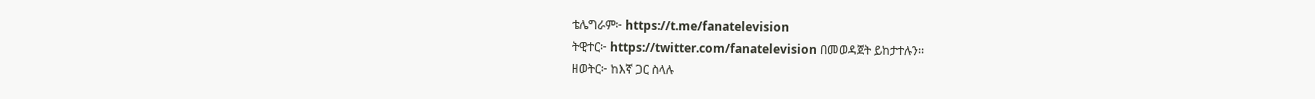ቴሌግራም፦ https://t.me/fanatelevision
ትዊተር፦ https://twitter.com/fanatelevision በመወዳጀት ይከታተሉን፡፡
ዘወትር፦ ከእኛ ጋር ስላሉ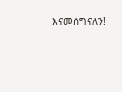እናመሰግናለን!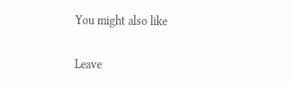You might also like

Leave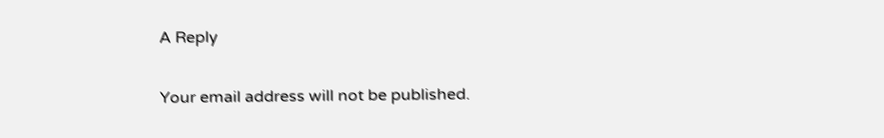A Reply

Your email address will not be published.